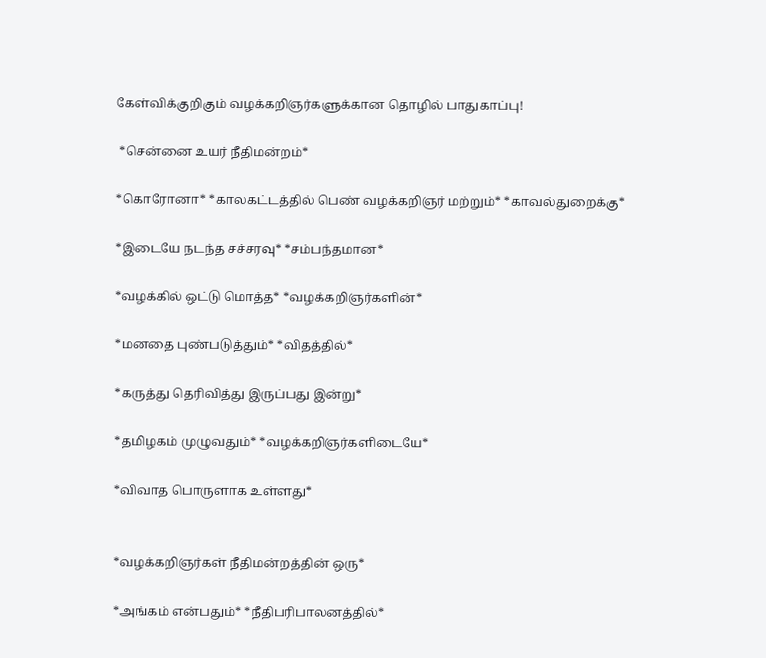கேள்விக்குறிகும் வழக்கறிஞர்களுக்கான தொழில் பாதுகாப்பு!

 *சென்னை உயர் நீதிமன்றம்*

*கொரோனா* *காலகட்டத்தில் பெண் வழக்கறிஞர் மற்றும்* *காவல்துறைக்கு*

*இடையே நடந்த சச்சரவு* *சம்பந்தமான*

*வழக்கில் ஒட்டு மொத்த* *வழக்கறிஞர்களின்*

*மனதை புண்படுத்தும்* *விதத்தில்*

*கருத்து தெரிவித்து இருப்பது இன்று*

*தமிழகம் முழுவதும்* *வழக்கறிஞர்களிடையே*

*விவாத பொருளாக உள்ளது*


*வழக்கறிஞர்கள் நீதிமன்றத்தின் ஒரு*

*அங்கம் என்பதும்* *நீதிபரிபாலனத்தில்*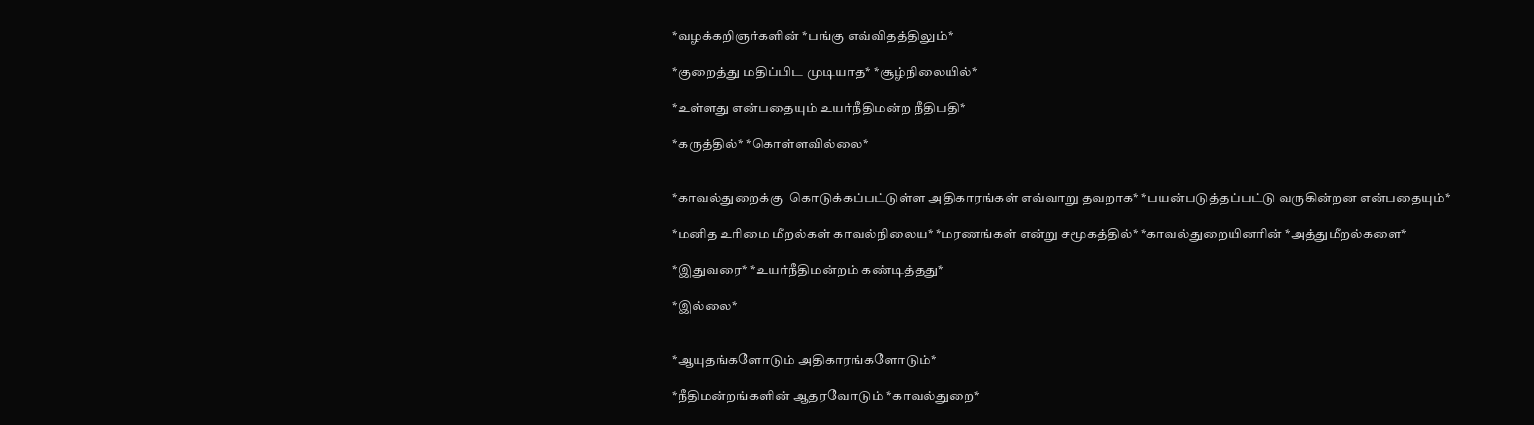*வழக்கறிஞர்களின் *பங்கு எவ்விதத்திலும்*

*குறைத்து மதிப்பிட முடியாத* *சூழ்நிலையில்*

*உள்ளது என்பதையும் உயர்நீதிமன்ற நீதிபதி*

*கருத்தில்* *கொள்ளவில்லை*


*காவல்துறைக்கு  கொடுக்கப்பட்டுள்ள அதிகாரங்கள் எவ்வாறு தவறாக* *பயன்படுத்தப்பட்டு வருகின்றன என்பதையும்*

*மனித உரிமை மீறல்கள் காவல்நிலைய* *மரணங்கள் என்று சமூகத்தில்* *காவல்துறையினரின் *அத்துமீறல்களை*

*இதுவரை* *உயர்நீதிமன்றம் கண்டித்தது*

*இல்லை*


*ஆயுதங்களோடும் அதிகாரங்களோடும்*

*நீதிமன்றங்களின் ஆதரவோடும் *காவல்துறை*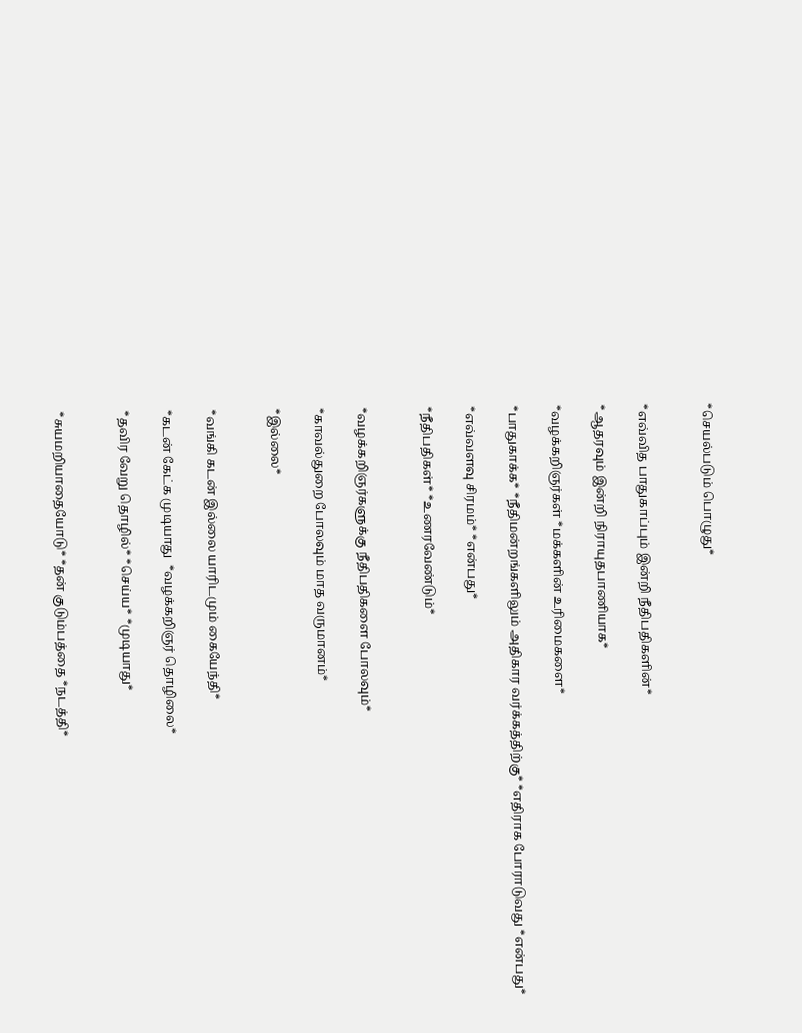*செயல்படும் பொழுது*


*எவ்வித பாதுகாப்பும் இன்றி நீதிபதிகளின்*

*ஆதரவும் இன்றி நிராயுதபாணியாக*

*வழக்கறிஞர்கள் *மக்களின் உரிமைகளை*

*பாதுகாக்க* *நீதிமன்றங்களிலும் அதிகார வர்க்கத்திற்கு* *எதிராக போராடுவது *என்பது*

*எவ்வளவு சிரமம்* *என்பது*

*நீதிபதிகள்* *உணரவேண்டும்*


*வழக்கறிஞர்களுக்கு நீதிபதிகளை போலவும்*

*காவல்துறை போலவும் மாத வருமானம்*

*இல்லை*


*வங்கி கடன் இல்லை யாரிடமும் கையேந்தி*

*கடன் கேட்க முடியாது  *வழக்கறிஞர் தொழிலை*

*தவிர வேறு தொழில்* *செய்ய* *முடியாது*


*சுயமறியாதையோடு* *தன் குடும்பத்தை *நடத்தி*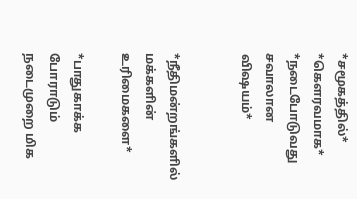*சமூகத்தில்* *கௌரவமாக* *நடைபோடுவது சவாலான விஷயம்*


*நீதிமன்றங்களில் மக்களின் உரிமைகளை*

*பாதுகாக்க போராடும் நடைமுறை மிக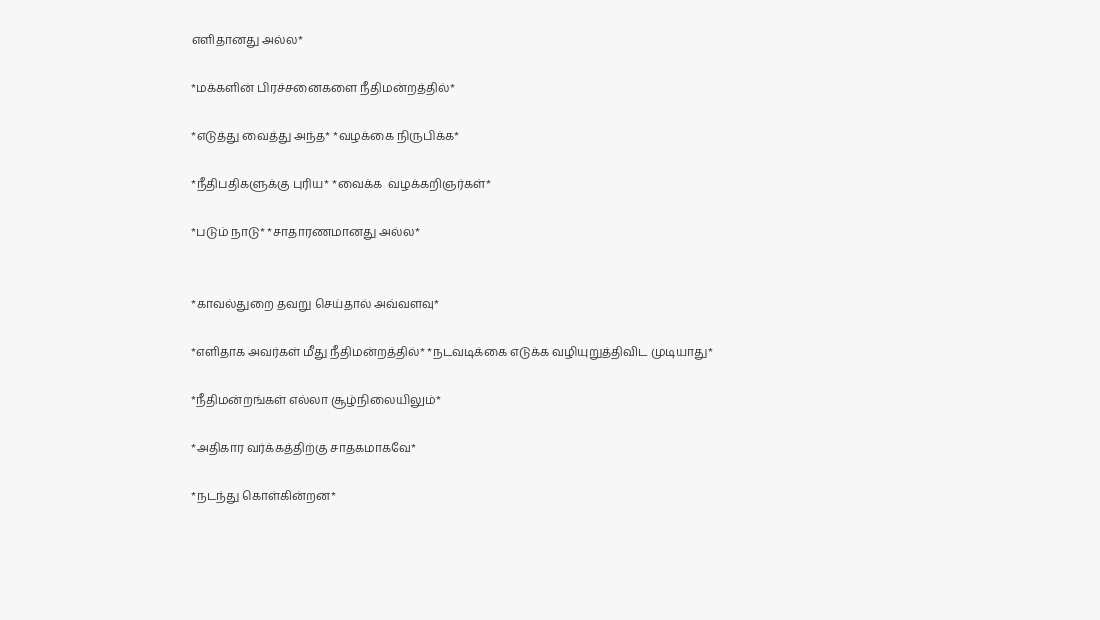எளிதானது அல்ல*

*மக்களின் பிரச்சனைகளை நீதிமன்றத்தில்*

*எடுத்து வைத்து அந்த* *வழக்கை நிருபிக்க*

*நீதிபதிகளுக்கு புரிய* *வைக்க  வழக்கறிஞர்கள்*

*படும் நாடு* *சாதாரணமானது அல்ல*


*காவல்துறை தவறு செய்தால் அவ்வளவு*

*எளிதாக அவர்கள் மீது நீதிமன்றத்தில்* *நடவடிக்கை எடுக்க வழியுறுத்திவிட முடியாது*

*நீதிமன்றங்கள் எல்லா சூழ்நிலையிலும்*

*அதிகார வர்க்கத்திற்கு சாதகமாகவே*

*நடந்து கொள்கின்றன*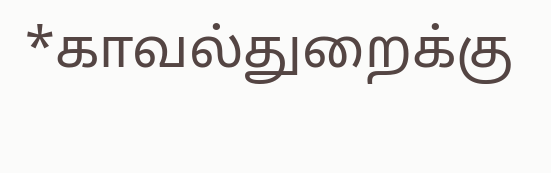*காவல்துறைக்கு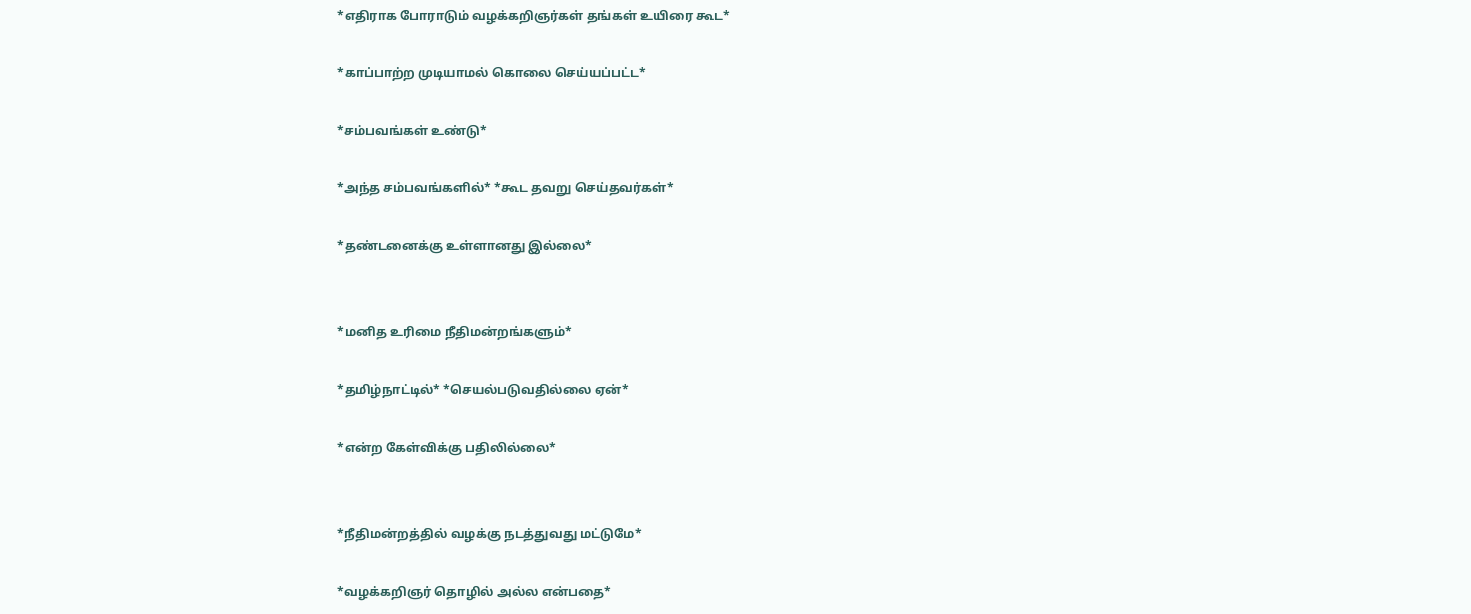*எதிராக போராடும் வழக்கறிஞர்கள் தங்கள் உயிரை கூட*

*காப்பாற்ற முடியாமல் கொலை செய்யப்பட்ட*

*சம்பவங்கள் உண்டு*

*அந்த சம்பவங்களில்* *கூட தவறு செய்தவர்கள்*

*தண்டனைக்கு உள்ளானது இல்லை*


*மனித உரிமை நீதிமன்றங்களும்*

*தமிழ்நாட்டில்* *செயல்படுவதில்லை ஏன்*

*என்ற கேள்விக்கு பதிலில்லை*


*நீதிமன்றத்தில் வழக்கு நடத்துவது மட்டுமே*

*வழக்கறிஞர் தொழில் அல்ல என்பதை*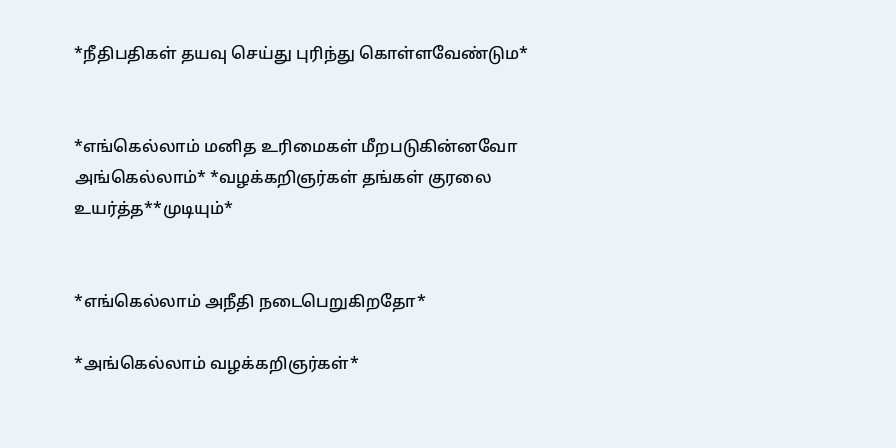*நீதிபதிகள் தயவு செய்து புரிந்து கொள்ளவேண்டும*


*எங்கெல்லாம் மனித உரிமைகள் மீறபடுகின்னவோ அங்கெல்லாம்* *வழக்கறிஞர்கள் தங்கள் குரலை உயர்த்த**முடியும்*


*எங்கெல்லாம் அநீதி நடைபெறுகிறதோ*

*அங்கெல்லாம் வழக்கறிஞர்கள்*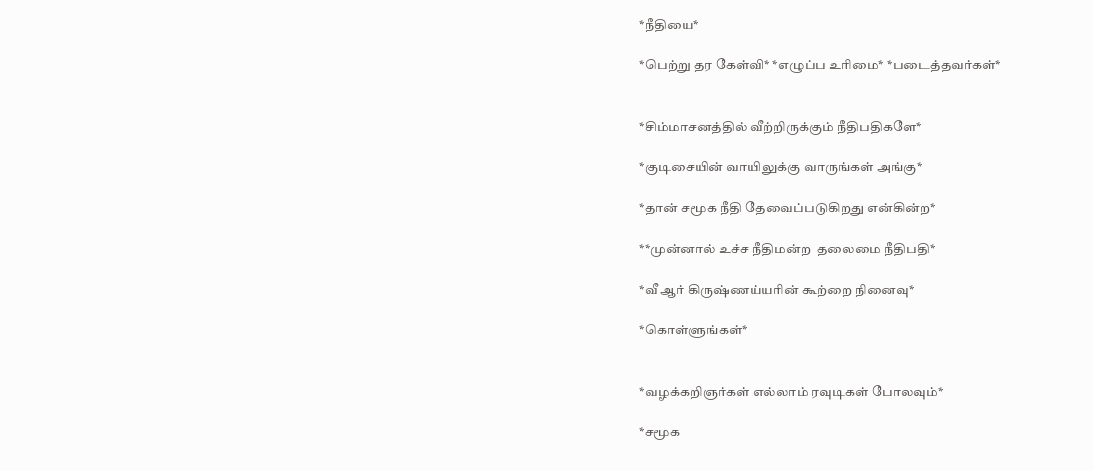*நீதியை*

*பெற்று தர கேள்வி* *எழுப்ப உரிமை* *படைத்தவர்கள்*


*சிம்மாசனத்தில் வீற்றிருக்கும் நீதிபதிகளே*

*குடிசையின் வாயிலுக்கு வாருங்கள் அங்கு*

*தான் சமூக நீதி தேவைப்படுகிறது என்கின்ற*

**முன்னால் உச்ச நீதிமன்ற  தலைமை நீதிபதி*

*வீ ஆர் கிருஷ்ணய்யரின் கூற்றை நினைவு*

*கொள்ளுங்கள்*


*வழக்கறிஞர்கள் எல்லாம் ரவுடிகள் போலவும்*

*சமூக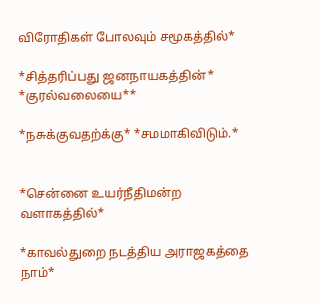விரோதிகள் போலவும் சமூகத்தில்*

*சித்தரிப்பது ஜனநாயகத்தின்* *குரல்வலையை**

*நசுக்குவதற்க்கு* *சமமாகிவிடும்.*


*சென்னை உயர்நீதிமன்ற வளாகத்தில்*

*காவல்துறை நடத்திய அராஜகத்தை நாம்*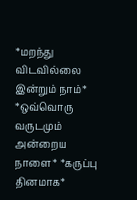*மறந்து விடவில்லை இன்றும் நாம்* *ஒவ்வொரு வருடமும் அன்றைய நாளை* *கருப்பு தினமாக*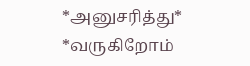*அனுசரித்து* *வருகிறோம்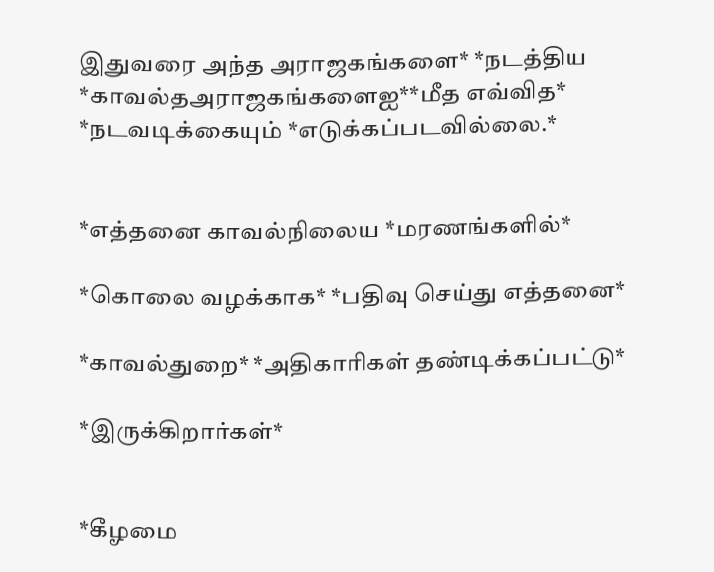இதுவரை அந்த அராஜகங்களை* *நடத்திய *காவல்தஅராஜகங்களைஐ**மீத எவ்வித* *நடவடிக்கையும் *எடுக்கப்படவில்லை.*


*எத்தனை காவல்நிலைய *மரணங்களில்*

*கொலை வழக்காக* *பதிவு செய்து எத்தனை*

*காவல்துறை* *அதிகாரிகள் தண்டிக்கப்பட்டு*

*இருக்கிறார்கள்*


*கீழமை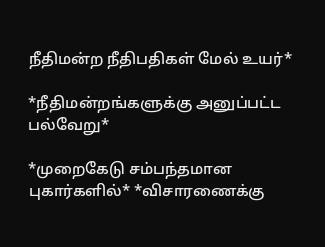நீதிமன்ற நீதிபதிகள் மேல் உயர்*

*நீதிமன்றங்களுக்கு அனுப்பட்ட  பல்வேறு*

*முறைகேடு சம்பந்தமான புகார்களில்* *விசாரணைக்கு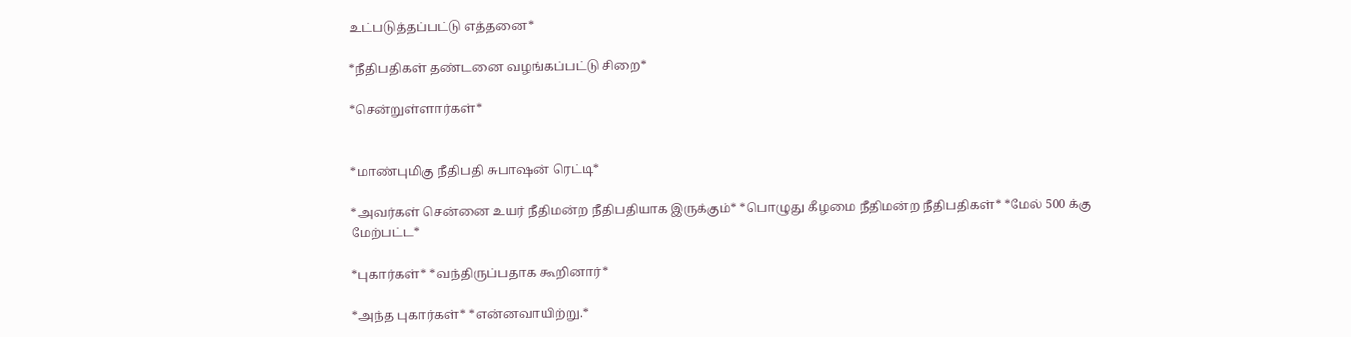உட்படுத்தப்பட்டு எத்தனை*

*நீதிபதிகள் தண்டனை வழங்கப்பட்டு சிறை*

*சென்றுள்ளார்கள்*


*மாண்புமிகு நீதிபதி சுபாஷன் ரெட்டி*

*அவர்கள் சென்னை உயர் நீதிமன்ற நீதிபதியாக இருக்கும்* *பொழுது கீழமை நீதிமன்ற நீதிபதிகள்* *மேல் 500 க்கு மேற்பட்ட*

*புகார்கள்* *வந்திருப்பதாக கூறினார்*

*அந்த புகார்கள்* *என்னவாயிற்று.*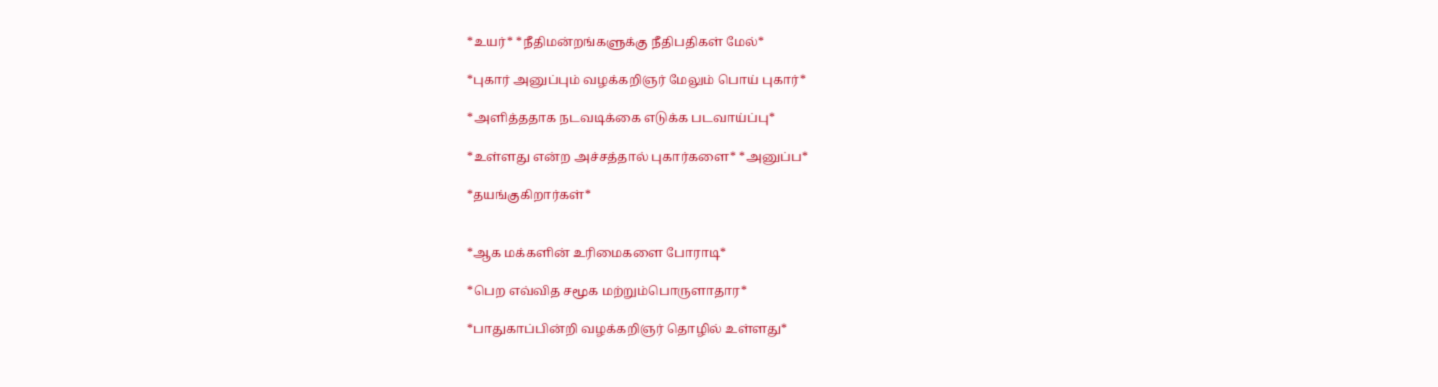*உயர்* *நீதிமன்றங்களுக்கு நீதிபதிகள் மேல்*

*புகார் அனுப்பும் வழக்கறிஞர் மேலும் பொய் புகார்*

*அளித்ததாக நடவடிக்கை எடுக்க படவாய்ப்பு*

*உள்ளது என்ற அச்சத்தால் புகார்களை* *அனுப்ப*

*தயங்குகிறார்கள்*


*ஆக மக்களின் உரிமைகளை போராடி*

*பெற எவ்வித சமூக மற்றும்பொருளாதார*

*பாதுகாப்பின்றி வழக்கறிஞர் தொழில் உள்ளது*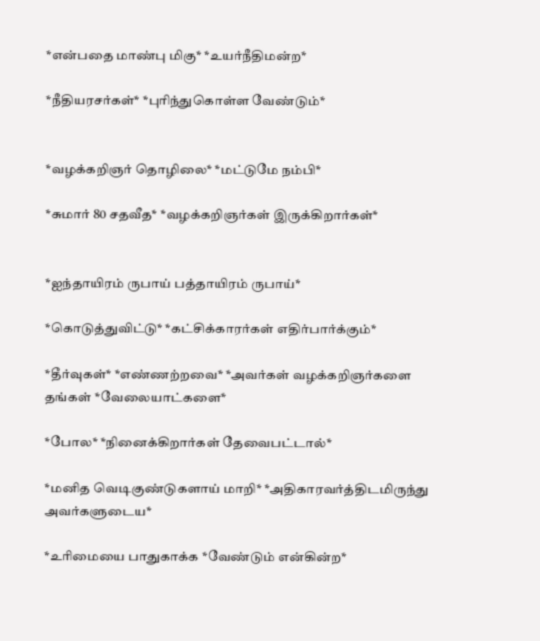*என்பதை மாண்பு மிகு* *உயர்நீதிமன்ற*

*நீதியரசர்கள்* *புரிந்துகொள்ள வேண்டும்*


*வழக்கறிஞர் தொழிலை* *மட்டுமே நம்பி*

*சுமார் 80 சதவீத* *வழக்கறிஞர்கள் இருக்கிறார்கள்*


*ஐந்தாயிரம் ருபாய் பத்தாயிரம் ருபாய்*

*கொடுத்துவிட்டு* *கட்சிக்காரர்கள் எதிர்பார்க்கும்*

*தீர்வுகள்* *எண்ணற்றவை* *அவர்கள் வழக்கறிஞர்களை தங்கள் *வேலையாட்களை*

*போல* *நினைக்கிறார்கள் தேவைபட்டால்*

*மனித வெடிகுண்டுகளாய் மாறி* *அதிகாரவர்த்திடமிருந்து அவர்களுடைய*

*உரிமையை பாதுகாக்க *வேண்டும் என்கின்ற*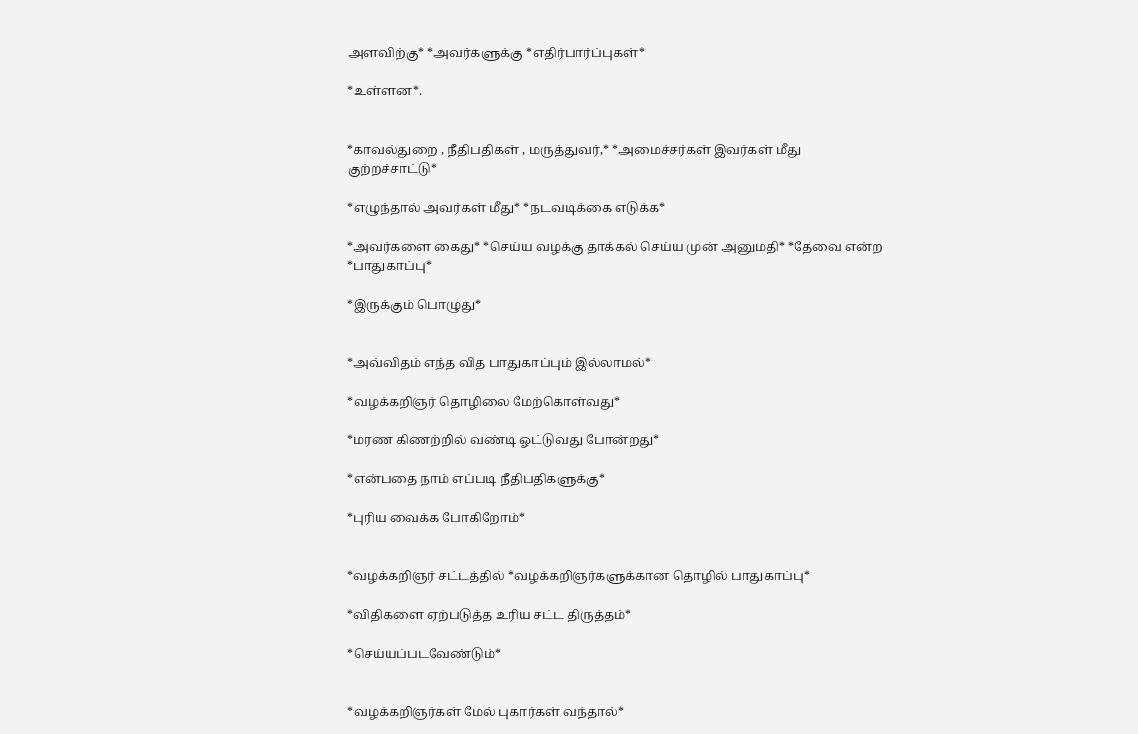அளவிற்கு* *அவர்களுக்கு *எதிர்பார்ப்புகள்*

*உள்ளன*.


*காவல்துறை , நீதிபதிகள் , மருத்துவர்,* *அமைச்சர்கள் இவர்கள் மீது குற்றச்சாட்டு*

*எழுந்தால் அவர்கள் மீது* *நடவடிக்கை எடுக்க*

*அவர்களை கைது* *செய்ய வழக்கு தாக்கல் செய்ய முன் அனுமதி* *தேவை என்ற *பாதுகாப்பு*

*இருக்கும் பொழுது*


*அவ்விதம் எந்த வித பாதுகாப்பும் இல்லாமல்*

*வழக்கறிஞர் தொழிலை மேற்கொள்வது*

*மரண கிணற்றில் வண்டி ஓட்டுவது போன்றது*

*என்பதை நாம் எப்படி நீதிபதிகளுக்கு*

*புரிய வைக்க போகிறோம்*


*வழக்கறிஞர் சட்டத்தில் *வழக்கறிஞர்களுக்கான தொழில் பாதுகாப்பு*

*விதிகளை ஏற்படுத்த உரிய சட்ட திருத்தம்*

*செய்யப்படவேண்டும்*


*வழக்கறிஞர்கள் மேல் புகார்கள் வந்தால்*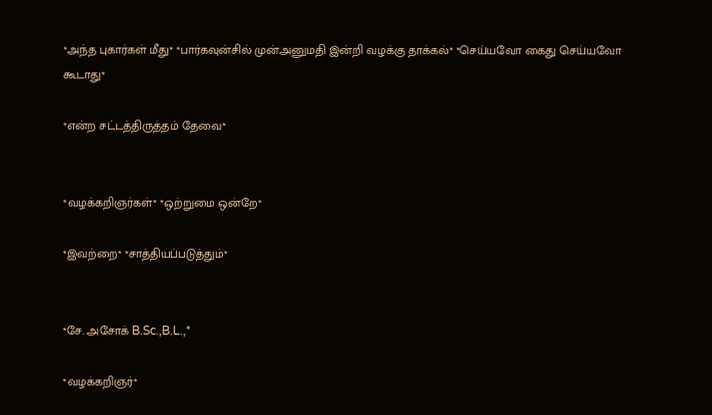*அந்த புகார்கள் மீது* *பார்கவுன்சில் முன்அனுமதி இன்றி வழக்கு தாக்கல்* *செய்யவோ கைது செய்யவோ கூடாது*

*என்ற சட்டத்திருத்தம் தேவை*


*வழக்கறிஞர்கள்* *ஒற்றுமை ஒன்றே*

*இவற்றை* *சாத்தியப்படுத்தும்*


*சே. அசோக் B.Sc.,B.L.,*

*வழக்கறிஞர்*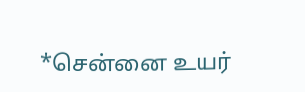*சென்னை உயர்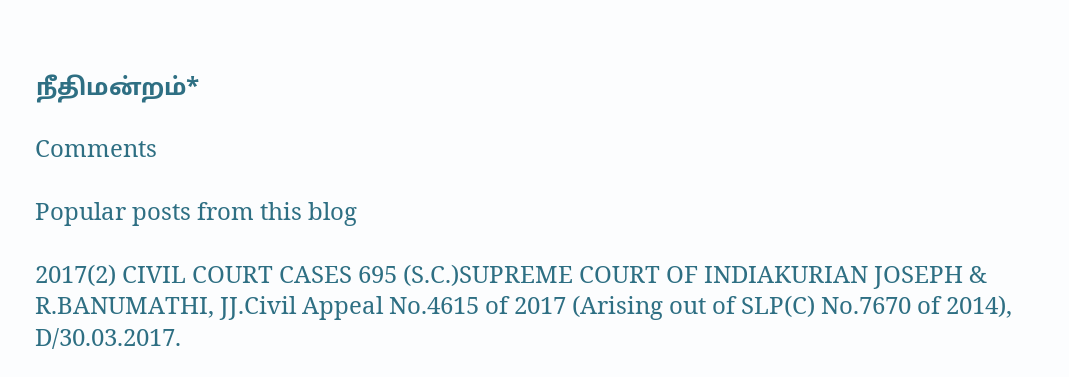நீதிமன்றம்*

Comments

Popular posts from this blog

2017(2) CIVIL COURT CASES 695 (S.C.)SUPREME COURT OF INDIAKURIAN JOSEPH & R.BANUMATHI, JJ.Civil Appeal No.4615 of 2017 (Arising out of SLP(C) No.7670 of 2014), D/30.03.2017.